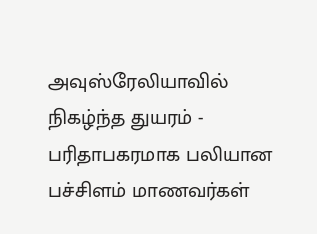அவுஸ்ரேலியாவில் நிகழ்ந்த துயரம் - பரிதாபகரமாக பலியான பச்சிளம் மாணவர்கள்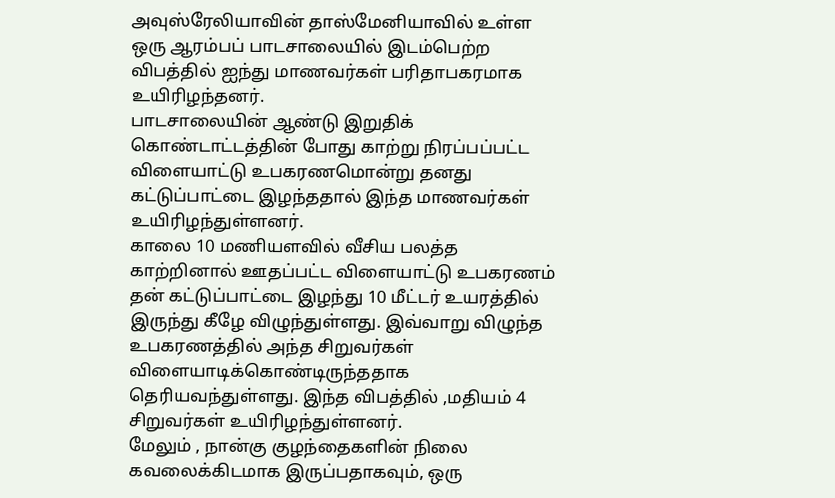அவுஸ்ரேலியாவின் தாஸ்மேனியாவில் உள்ள ஒரு ஆரம்பப் பாடசாலையில் இடம்பெற்ற விபத்தில் ஐந்து மாணவர்கள் பரிதாபகரமாக உயிரிழந்தனர்.
பாடசாலையின் ஆண்டு இறுதிக் கொண்டாட்டத்தின் போது காற்று நிரப்பப்பட்ட விளையாட்டு உபகரணமொன்று தனது கட்டுப்பாட்டை இழந்ததால் இந்த மாணவர்கள் உயிரிழந்துள்ளனர்.
காலை 10 மணியளவில் வீசிய பலத்த காற்றினால் ஊதப்பட்ட விளையாட்டு உபகரணம் தன் கட்டுப்பாட்டை இழந்து 10 மீட்டர் உயரத்தில் இருந்து கீழே விழுந்துள்ளது. இவ்வாறு விழுந்த உபகரணத்தில் அந்த சிறுவர்கள் விளையாடிக்கொண்டிருந்ததாக தெரியவந்துள்ளது. இந்த விபத்தில் ,மதியம் 4 சிறுவர்கள் உயிரிழந்துள்ளனர்.
மேலும் , நான்கு குழந்தைகளின் நிலை கவலைக்கிடமாக இருப்பதாகவும், ஒரு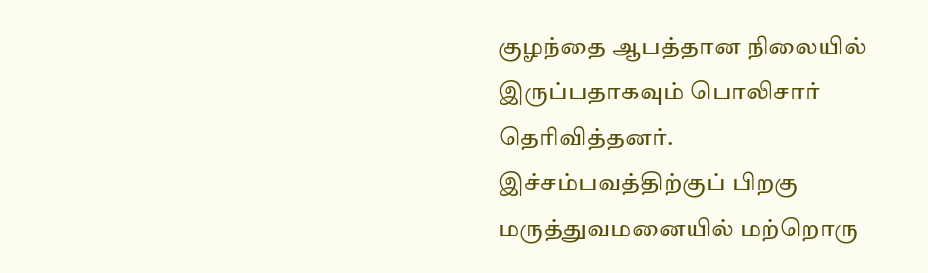குழந்தை ஆபத்தான நிலையில் இருப்பதாகவும் பொலிசார் தெரிவித்தனர்.
இச்சம்பவத்திற்குப் பிறகு மருத்துவமனையில் மற்றொரு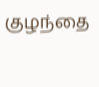குழந்தை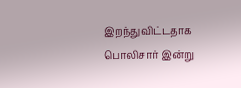இறந்துவிட்டதாக பொலிசார் இன்று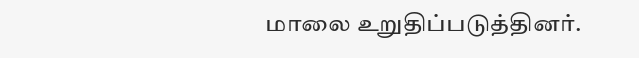மாலை உறுதிப்படுத்தினர்.